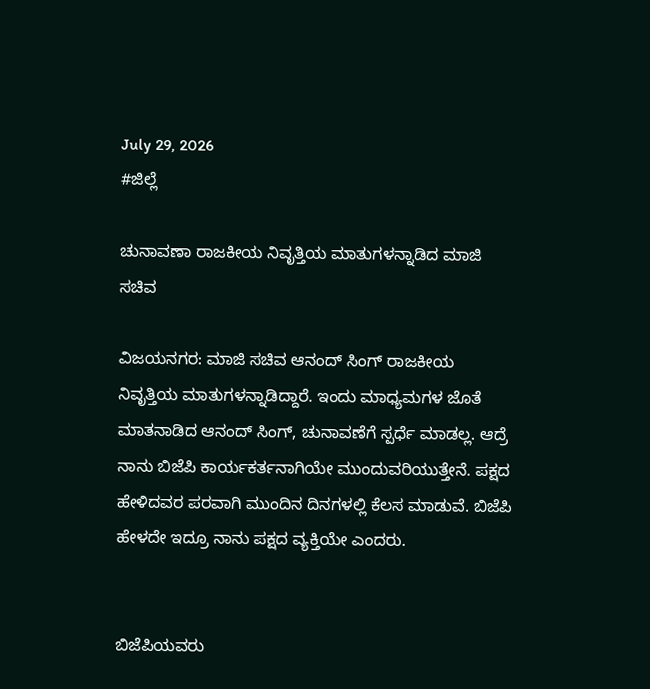July 29, 2026
#ಜಿಲ್ಲೆ

ಚುನಾವಣಾ ರಾಜಕೀಯ ನಿವೃತ್ತಿಯ ಮಾತುಗಳನ್ನಾಡಿದ ಮಾಜಿ ಸಚಿವ

ವಿಜಯನಗರ: ಮಾಜಿ ಸಚಿವ ಆನಂದ್ ಸಿಂಗ್ ರಾಜಕೀಯ ನಿವೃತ್ತಿಯ ಮಾತುಗಳನ್ನಾಡಿದ್ದಾರೆ. ಇಂದು ಮಾಧ್ಯಮಗಳ ಜೊತೆ ಮಾತನಾಡಿದ ಆನಂದ್ ಸಿಂಗ್, ಚುನಾವಣೆಗೆ ಸ್ಪರ್ಧೆ ಮಾಡಲ್ಲ. ಆದ್ರೆ ನಾನು ಬಿಜೆಪಿ ಕಾರ್ಯಕರ್ತನಾಗಿಯೇ ಮುಂದುವರಿಯುತ್ತೇನೆ. ಪಕ್ಷದ ಹೇಳಿದವರ ಪರವಾಗಿ ಮುಂದಿನ ದಿನಗಳಲ್ಲಿ ಕೆಲಸ ಮಾಡುವೆ. ಬಿಜೆಪಿ ಹೇಳದೇ ಇದ್ರೂ ನಾನು ಪಕ್ಷದ ವ್ಯಕ್ತಿಯೇ ಎಂದರು.


ಬಿಜೆಪಿಯವರು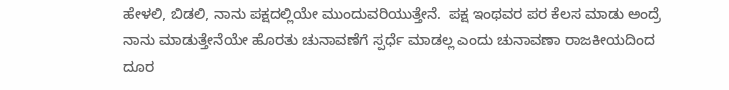ಹೇಳಲಿ, ಬಿಡಲಿ, ನಾನು ಪಕ್ಷದಲ್ಲಿಯೇ ಮುಂದುವರಿಯುತ್ತೇನೆ.  ಪಕ್ಷ ಇಂಥವರ ಪರ ಕೆಲಸ ಮಾಡು ಅಂದ್ರೆ ನಾನು ಮಾಡುತ್ತೇನೆಯೇ ಹೊರತು ಚುನಾವಣೆಗೆ ಸ್ಪರ್ಧೆ ಮಾಡಲ್ಲ ಎಂದು ಚುನಾವಣಾ ರಾಜಕೀಯದಿಂದ ದೂರ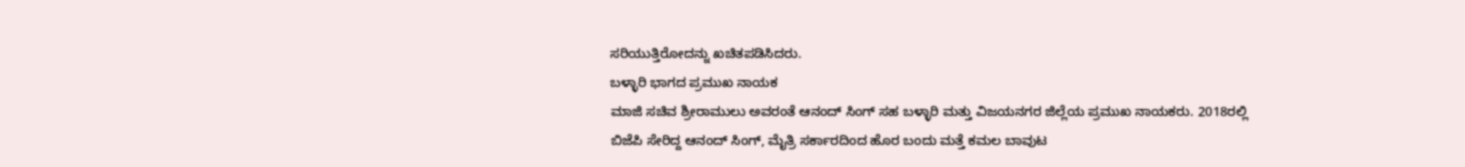ಸರಿಯುತ್ತಿರೋದನ್ನು ಖಚಿತಪಡಿಸಿದರು.
ಬಳ್ಳಾರಿ ಭಾಗದ ಪ್ರಮುಖ ನಾಯಕ
ಮಾಜಿ ಸಚಿವ ಶ್ರೀರಾಮುಲು ಅವರಂತೆ ಆನಂದ್ ಸಿಂಗ್ ಸಹ ಬಳ್ಳಾರಿ ಮತ್ತು ವಿಜಯನಗರ ಜಿಲ್ಲೆಯ ಪ್ರಮುಖ ನಾಯಕರು. 2018ರಲ್ಲಿ ಬಿಜೆಪಿ ಸೇರಿದ್ದ ಆನಂದ್ ಸಿಂಗ್, ಮೈತ್ರಿ ಸರ್ಕಾರದಿಂದ ಹೊರ ಬಂದು ಮತ್ತೆ ಕಮಲ ಬಾವುಟ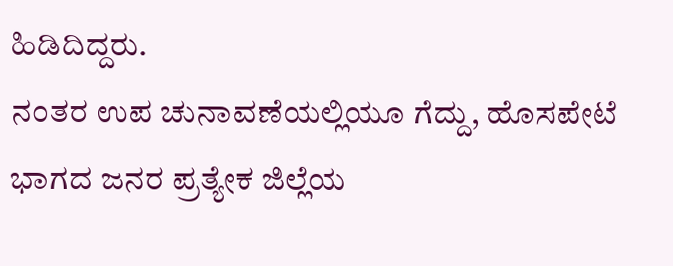ಹಿಡಿದಿದ್ದರು.
ನಂತರ ಉಪ ಚುನಾವಣೆಯಲ್ಲಿಯೂ ಗೆದ್ದು, ಹೊಸಪೇಟೆ ಭಾಗದ ಜನರ ಪ್ರತ್ಯೇಕ ಜಿಲ್ಲೆಯ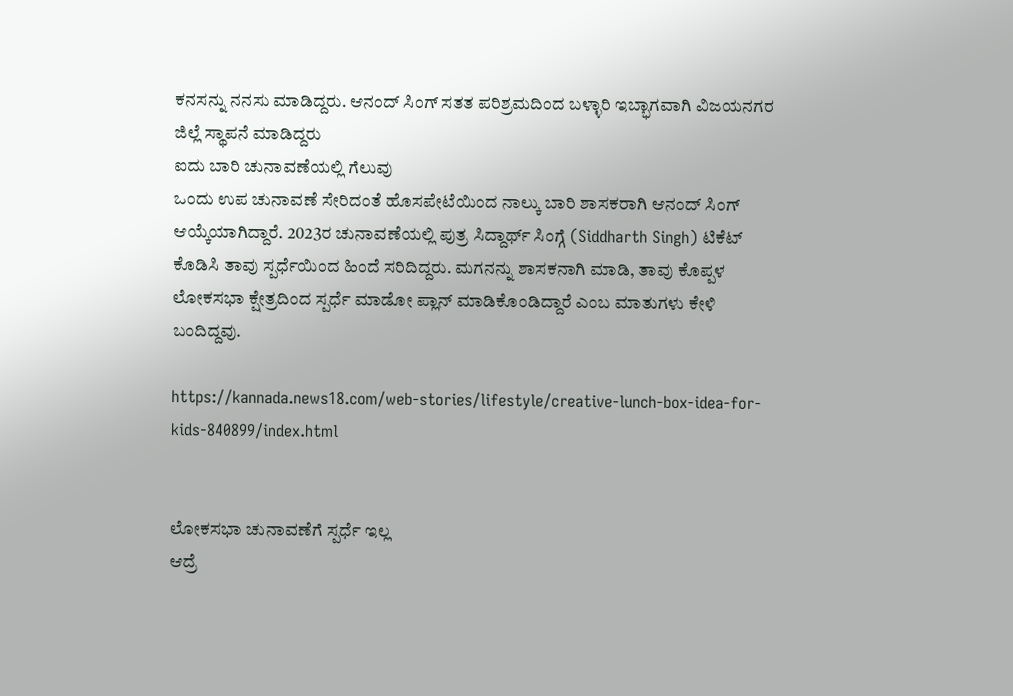ಕನಸನ್ನು ನನಸು ಮಾಡಿದ್ದರು. ಆನಂದ್ ಸಿಂಗ್ ಸತತ ಪರಿಶ್ರಮದಿಂದ ಬಳ್ಳಾರಿ ಇಬ್ಭಾಗವಾಗಿ ವಿಜಯನಗರ ಜಿಲ್ಲೆ ಸ್ಥಾಪನೆ ಮಾಡಿದ್ದರು
ಐದು ಬಾರಿ ಚುನಾವಣೆಯಲ್ಲಿ ಗೆಲುವು
ಒಂದು ಉಪ ಚುನಾವಣೆ ಸೇರಿದಂತೆ ಹೊಸಪೇಟೆಯಿಂದ ನಾಲ್ಕು ಬಾರಿ ಶಾಸಕರಾಗಿ ಆನಂದ್ ಸಿಂಗ್ ಆಯ್ಕೆಯಾಗಿದ್ದಾರೆ. 2023ರ ಚುನಾವಣೆಯಲ್ಲಿ ಪುತ್ರ ಸಿದ್ದಾರ್ಥ್ ಸಿಂಗ್ಗೆ (Siddharth Singh) ಟಿಕೆಟ್ ಕೊಡಿಸಿ ತಾವು ಸ್ಪರ್ಧೆಯಿಂದ ಹಿಂದೆ ಸರಿದಿದ್ದರು. ಮಗನನ್ನು ಶಾಸಕನಾಗಿ ಮಾಡಿ, ತಾವು ಕೊಪ್ಪಳ ಲೋಕಸಭಾ ಕ್ಷೇತ್ರದಿಂದ ಸ್ಪರ್ಧೆ ಮಾಡೋ ಪ್ಲಾನ್ ಮಾಡಿಕೊಂಡಿದ್ದಾರೆ ಎಂಬ ಮಾತುಗಳು ಕೇಳಿ ಬಂದಿದ್ದವು.

https://kannada.news18.com/web-stories/lifestyle/creative-lunch-box-idea-for-kids-840899/index.html


ಲೋಕಸಭಾ ಚುನಾವಣೆಗೆ ಸ್ಪರ್ಧೆ ಇಲ್ಲ
ಆದ್ರೆ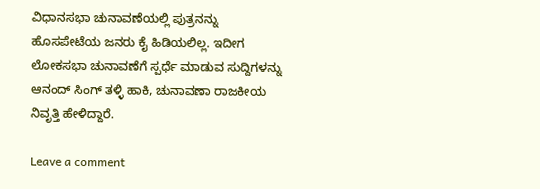ವಿಧಾನಸಭಾ ಚುನಾವಣೆಯಲ್ಲಿ ಪುತ್ರನನ್ನು ಹೊಸಪೇಟೆಯ ಜನರು ಕೈ ಹಿಡಿಯಲಿಲ್ಲ. ಇದೀಗ ಲೋಕಸಭಾ ಚುನಾವಣೆಗೆ ಸ್ಪರ್ಧೆ ಮಾಡುವ ಸುದ್ದಿಗಳನ್ನು ಆನಂದ್ ಸಿಂಗ್ ತಳ್ಳಿ ಹಾಕಿ, ಚುನಾವಣಾ ರಾಜಕೀಯ ನಿವೃತ್ತಿ ಹೇಳಿದ್ದಾರೆ.

Leave a comment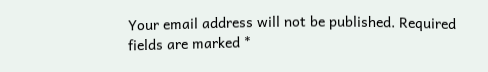Your email address will not be published. Required fields are marked *